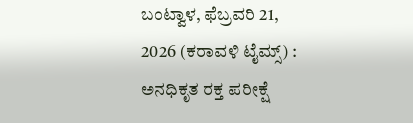ಬಂಟ್ವಾಳ, ಫೆಬ್ರವರಿ 21, 2026 (ಕರಾವಳಿ ಟೈಮ್ಸ್) : ಅನಧಿಕೃತ ರಕ್ತ ಪರೀಕ್ಷೆ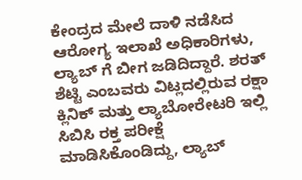ಕೇಂದ್ರದ ಮೇಲೆ ದಾಳಿ ನಡೆಸಿದ ಆರೋಗ್ಯ ಇಲಾಖೆ ಅಧಿಕಾರಿಗಳು, ಲ್ಯಾಬ್ ಗೆ ಬೀಗ ಜಡಿದಿದ್ದಾರೆ. ಶರತ್ ಶೆಟ್ಟಿ ಎಂಬವರು ವಿಟ್ಲದಲ್ಲಿರುವ ರಕ್ಷಾ ಕ್ಲಿನಿಕ್ ಮತ್ತು ಲ್ಯಾಬೋರೇಟರಿ ಇಲ್ಲಿ ಸಿಬಿಸಿ ರಕ್ತ ಪರೀಕ್ಷೆ ಮಾಡಿಸಿಕೊಂಡಿದ್ದು, ಲ್ಯಾಬ್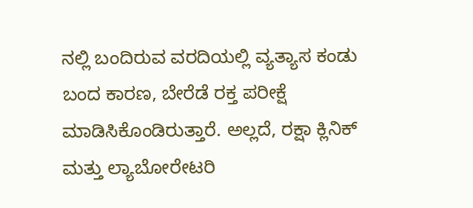ನಲ್ಲಿ ಬಂದಿರುವ ವರದಿಯಲ್ಲಿ ವ್ಯತ್ಯಾಸ ಕಂಡು ಬಂದ ಕಾರಣ, ಬೇರೆಡೆ ರಕ್ತ ಪರೀಕ್ಷೆ ಮಾಡಿಸಿಕೊಂಡಿರುತ್ತಾರೆ. ಅಲ್ಲದೆ, ರಕ್ಷಾ ಕ್ಲಿನಿಕ್ ಮತ್ತು ಲ್ಯಾಬೋರೇಟರಿ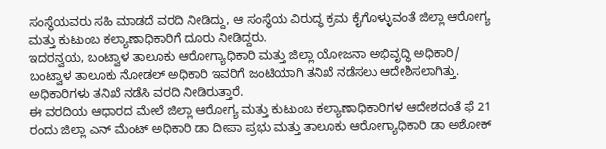ಸಂಸ್ಥೆಯವರು ಸಹಿ ಮಾಡದೆ ವರದಿ ನೀಡಿದ್ದು, ಆ ಸಂಸ್ಥೆಯ ವಿರುದ್ಧ ಕ್ರಮ ಕೈಗೊಳ್ಳುವಂತೆ ಜಿಲ್ಲಾ ಆರೋಗ್ಯ ಮತ್ತು ಕುಟುಂಬ ಕಲ್ಯಾಣಾಧಿಕಾರಿಗೆ ದೂರು ನೀಡಿದ್ದರು.
ಇದರನ್ವಯ, ಬಂಟ್ವಾಳ ತಾಲೂಕು ಆರೋಗ್ಯಾಧಿಕಾರಿ ಮತ್ತು ಜಿಲ್ಲಾ ಯೋಜನಾ ಅಭಿವೃದ್ಧಿ ಅಧಿಕಾರಿ/ ಬಂಟ್ವಾಳ ತಾಲೂಕು ನೋಡಲ್ ಅಧಿಕಾರಿ ಇವರಿಗೆ ಜಂಟಿಯಾಗಿ ತನಿಖೆ ನಡೆಸಲು ಆದೇಶಿಸಲಾಗಿತ್ತು. ಅಧಿಕಾರಿಗಳು ತನಿಖೆ ನಡೆಸಿ ವರದಿ ನೀಡಿರುತ್ತಾರೆ.
ಈ ವರದಿಯ ಆಧಾರದ ಮೇಲೆ ಜಿಲ್ಲಾ ಆರೋಗ್ಯ ಮತ್ತು ಕುಟುಂಬ ಕಲ್ಯಾಣಾಧಿಕಾರಿಗಳ ಆದೇಶದಂತೆ ಫೆ 21 ರಂದು ಜಿಲ್ಲಾ ಎನ್ ಮೆಂಟ್ ಅಧಿಕಾರಿ ಡಾ ದೀಪಾ ಪ್ರಭು ಮತ್ತು ತಾಲೂಕು ಆರೋಗ್ಯಾಧಿಕಾರಿ ಡಾ ಅಶೋಕ್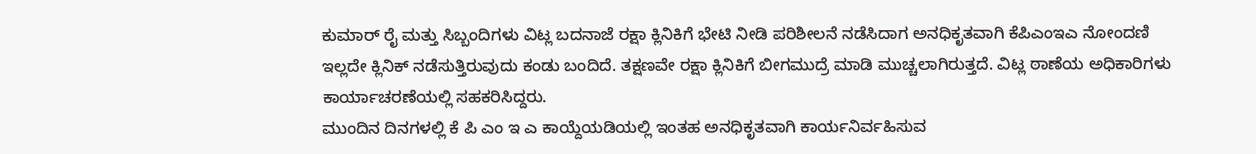ಕುಮಾರ್ ರೈ ಮತ್ತು ಸಿಬ್ಬಂದಿಗಳು ವಿಟ್ಲ ಬದನಾಜೆ ರಕ್ಷಾ ಕ್ಲಿನಿಕಿಗೆ ಭೇಟಿ ನೀಡಿ ಪರಿಶೀಲನೆ ನಡೆಸಿದಾಗ ಅನಧಿಕೃತವಾಗಿ ಕೆಪಿಎಂಇಎ ನೋಂದಣಿ ಇಲ್ಲದೇ ಕ್ಲಿನಿಕ್ ನಡೆಸುತ್ತಿರುವುದು ಕಂಡು ಬಂದಿದೆ. ತಕ್ಷಣವೇ ರಕ್ಷಾ ಕ್ಲಿನಿಕಿಗೆ ಬೀಗಮುದ್ರೆ ಮಾಡಿ ಮುಚ್ಚಲಾಗಿರುತ್ತದೆ. ವಿಟ್ಲ ಠಾಣೆಯ ಅಧಿಕಾರಿಗಳು ಕಾರ್ಯಾಚರಣೆಯಲ್ಲಿ ಸಹಕರಿಸಿದ್ದರು.
ಮುಂದಿನ ದಿನಗಳಲ್ಲಿ ಕೆ ಪಿ ಎಂ ಇ ಎ ಕಾಯ್ದೆಯಡಿಯಲ್ಲಿ ಇಂತಹ ಅನಧಿಕೃತವಾಗಿ ಕಾರ್ಯನಿರ್ವಹಿಸುವ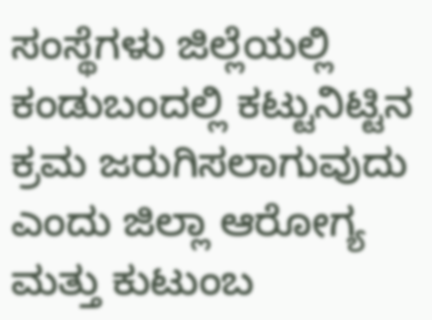ಸಂಸ್ಥೆಗಳು ಜಿಲ್ಲೆಯಲ್ಲಿ ಕಂಡುಬಂದಲ್ಲಿ ಕಟ್ಟುನಿಟ್ಟಿನ ಕ್ರಮ ಜರುಗಿಸಲಾಗುವುದು ಎಂದು ಜಿಲ್ಲಾ ಆರೋಗ್ಯ ಮತ್ತು ಕುಟುಂಬ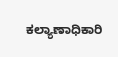ಕಲ್ಯಾಣಾಧಿಕಾರಿ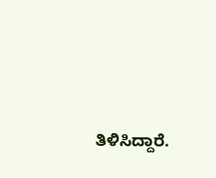ತಿಳಿಸಿದ್ದಾರೆ.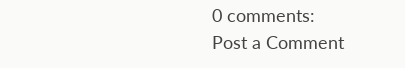0 comments:
Post a Comment